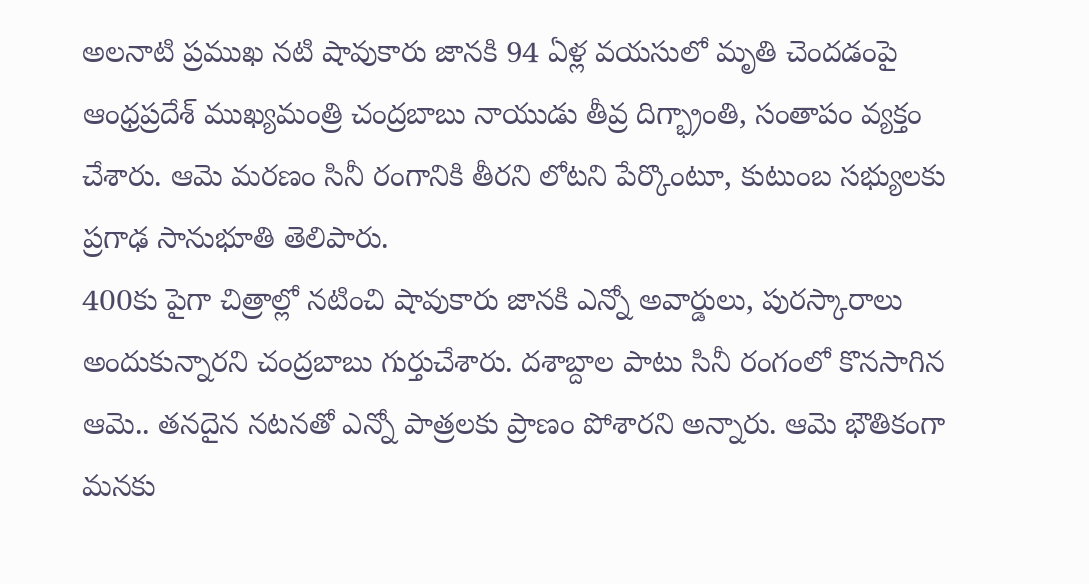అలనాటి ప్రముఖ నటి షావుకారు జానకి 94 ఏళ్ల వయసులో మృతి చెందడంపై ఆంధ్రప్రదేశ్ ముఖ్యమంత్రి చంద్రబాబు నాయుడు తీవ్ర దిగ్భ్రాంతి, సంతాపం వ్యక్తం చేశారు. ఆమె మరణం సినీ రంగానికి తీరని లోటని పేర్కొంటూ, కుటుంబ సభ్యులకు ప్రగాఢ సానుభూతి తెలిపారు.
400కు పైగా చిత్రాల్లో నటించి షావుకారు జానకి ఎన్నో అవార్డులు, పురస్కారాలు అందుకున్నారని చంద్రబాబు గుర్తుచేశారు. దశాబ్దాల పాటు సినీ రంగంలో కొనసాగిన ఆమె.. తనదైన నటనతో ఎన్నో పాత్రలకు ప్రాణం పోశారని అన్నారు. ఆమె భౌతికంగా మనకు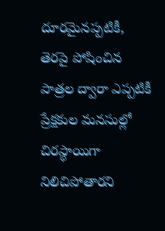దూరమైనప్పటికీ, తెరపై పోషించిన పాత్రల ద్వారా ఎప్పటికీ ప్రేక్షకుల మనసుల్లో చిరస్థాయిగా నిలిచిపోతారని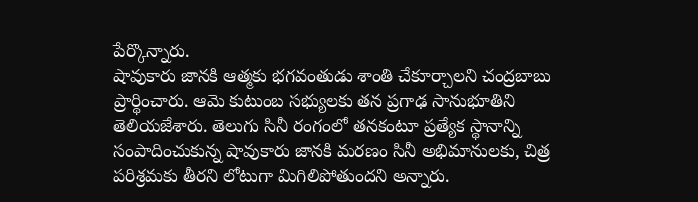పేర్కొన్నారు.
షావుకారు జానకి ఆత్మకు భగవంతుడు శాంతి చేకూర్చాలని చంద్రబాబు ప్రార్థించారు. ఆమె కుటుంబ సభ్యులకు తన ప్రగాఢ సానుభూతిని తెలియజేశారు. తెలుగు సినీ రంగంలో తనకంటూ ప్రత్యేక స్థానాన్ని సంపాదించుకున్న షావుకారు జానకి మరణం సినీ అభిమానులకు, చిత్ర పరిశ్రమకు తీరని లోటుగా మిగిలిపోతుందని అన్నారు.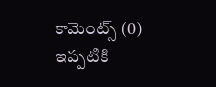కామెంట్స్ (0)
ఇప్పటికి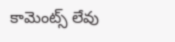కామెంట్స్ లేవు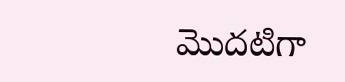మొదటిగా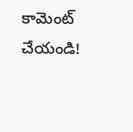కామెంట్ చేయండి!